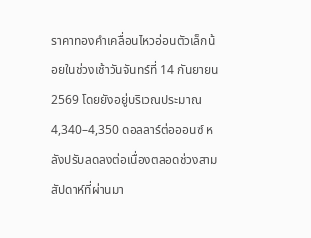ราคาทองคำเคลื่อนไหวอ่อนตัวเล็กน้อยในช่วงเช้าวันจันทร์ที่ 14 กันยายน 2569 โดยยังอยู่บริเวณประมาณ 4,340–4,350 ดอลลาร์ต่อออนซ์ หลังปรับลดลงต่อเนื่องตลอดช่วงสามสัปดาห์ที่ผ่านมา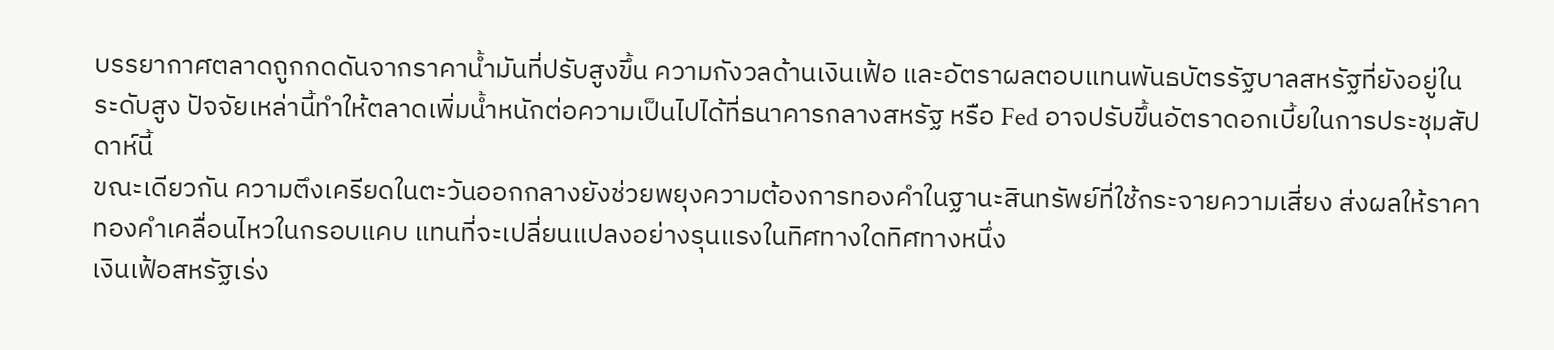บรรยากาศตลาดถูกกดดันจากราคาน้ำมันที่ปรับสูงขึ้น ความกังวลด้านเงินเฟ้อ และอัตราผลตอบแทนพันธบัตรรัฐบาลสหรัฐที่ยังอยู่ในระดับสูง ปัจจัยเหล่านี้ทำให้ตลาดเพิ่มน้ำหนักต่อความเป็นไปได้ที่ธนาคารกลางสหรัฐ หรือ Fed อาจปรับขึ้นอัตราดอกเบี้ยในการประชุมสัปดาห์นี้
ขณะเดียวกัน ความตึงเครียดในตะวันออกกลางยังช่วยพยุงความต้องการทองคำในฐานะสินทรัพย์ที่ใช้กระจายความเสี่ยง ส่งผลให้ราคาทองคำเคลื่อนไหวในกรอบแคบ แทนที่จะเปลี่ยนแปลงอย่างรุนแรงในทิศทางใดทิศทางหนึ่ง
เงินเฟ้อสหรัฐเร่ง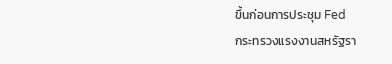ขึ้นก่อนการประชุม Fed
กระทรวงแรงงานสหรัฐรา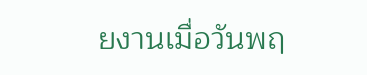ยงานเมื่อวันพฤ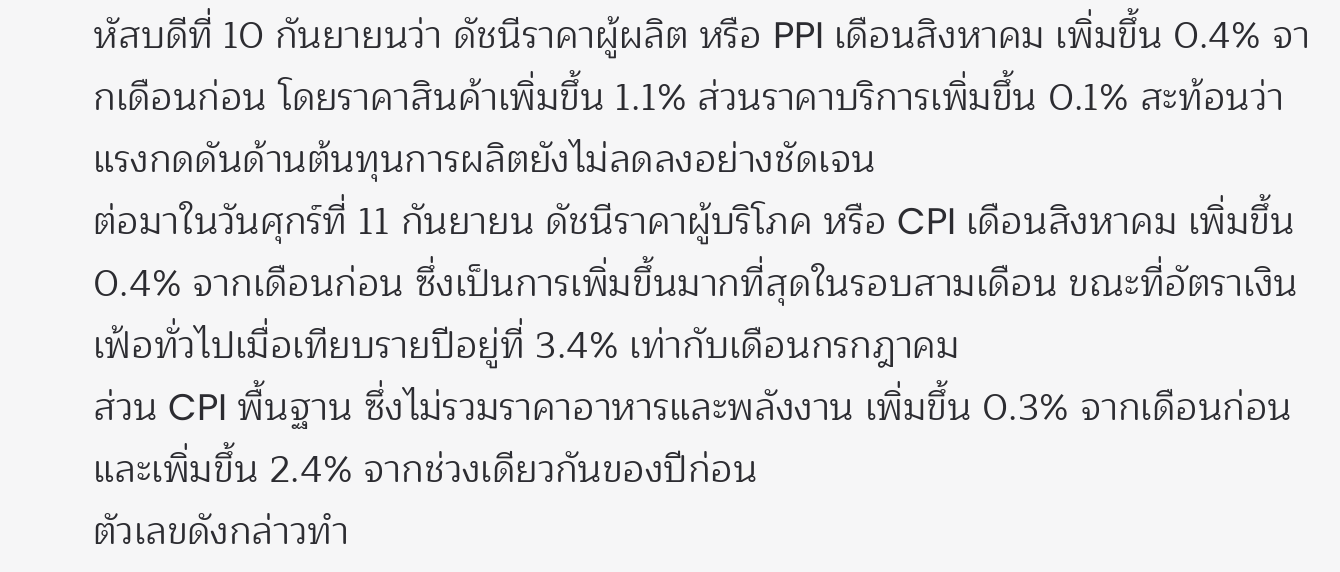หัสบดีที่ 10 กันยายนว่า ดัชนีราคาผู้ผลิต หรือ PPI เดือนสิงหาคม เพิ่มขึ้น 0.4% จากเดือนก่อน โดยราคาสินค้าเพิ่มขึ้น 1.1% ส่วนราคาบริการเพิ่มขึ้น 0.1% สะท้อนว่าแรงกดดันด้านต้นทุนการผลิตยังไม่ลดลงอย่างชัดเจน
ต่อมาในวันศุกร์ที่ 11 กันยายน ดัชนีราคาผู้บริโภค หรือ CPI เดือนสิงหาคม เพิ่มขึ้น 0.4% จากเดือนก่อน ซึ่งเป็นการเพิ่มขึ้นมากที่สุดในรอบสามเดือน ขณะที่อัตราเงินเฟ้อทั่วไปเมื่อเทียบรายปีอยู่ที่ 3.4% เท่ากับเดือนกรกฎาคม
ส่วน CPI พื้นฐาน ซึ่งไม่รวมราคาอาหารและพลังงาน เพิ่มขึ้น 0.3% จากเดือนก่อน และเพิ่มขึ้น 2.4% จากช่วงเดียวกันของปีก่อน
ตัวเลขดังกล่าวทำ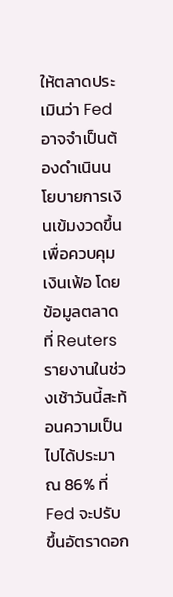ให้ตลาดประเมินว่า Fed อาจจำเป็นต้องดำเนินนโยบายการเงินเข้มงวดขึ้นเพื่อควบคุมเงินเฟ้อ โดยข้อมูลตลาดที่ Reuters รายงานในช่วงเช้าวันนี้สะท้อนความเป็นไปได้ประมาณ 86% ที่ Fed จะปรับขึ้นอัตราดอก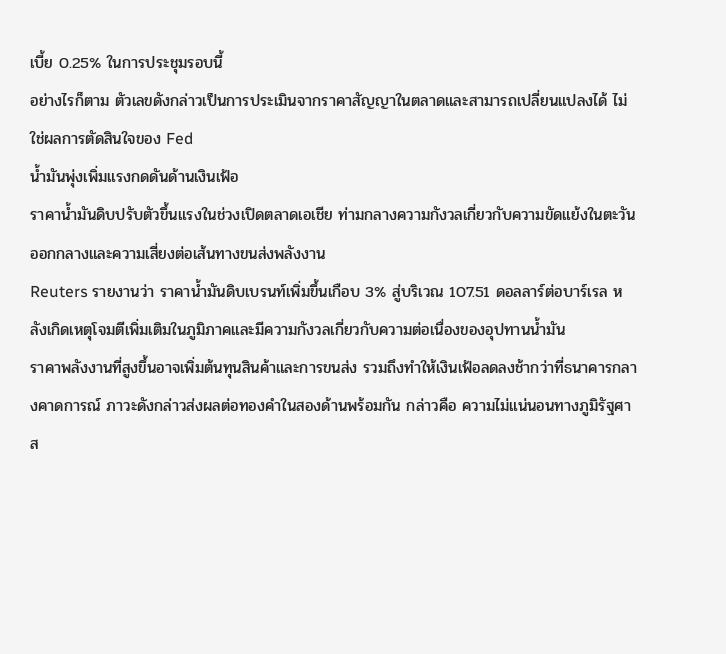เบี้ย 0.25% ในการประชุมรอบนี้
อย่างไรก็ตาม ตัวเลขดังกล่าวเป็นการประเมินจากราคาสัญญาในตลาดและสามารถเปลี่ยนแปลงได้ ไม่ใช่ผลการตัดสินใจของ Fed
น้ำมันพุ่งเพิ่มแรงกดดันด้านเงินเฟ้อ
ราคาน้ำมันดิบปรับตัวขึ้นแรงในช่วงเปิดตลาดเอเชีย ท่ามกลางความกังวลเกี่ยวกับความขัดแย้งในตะวันออกกลางและความเสี่ยงต่อเส้นทางขนส่งพลังงาน
Reuters รายงานว่า ราคาน้ำมันดิบเบรนท์เพิ่มขึ้นเกือบ 3% สู่บริเวณ 107.51 ดอลลาร์ต่อบาร์เรล หลังเกิดเหตุโจมตีเพิ่มเติมในภูมิภาคและมีความกังวลเกี่ยวกับความต่อเนื่องของอุปทานน้ำมัน
ราคาพลังงานที่สูงขึ้นอาจเพิ่มต้นทุนสินค้าและการขนส่ง รวมถึงทำให้เงินเฟ้อลดลงช้ากว่าที่ธนาคารกลางคาดการณ์ ภาวะดังกล่าวส่งผลต่อทองคำในสองด้านพร้อมกัน กล่าวคือ ความไม่แน่นอนทางภูมิรัฐศาส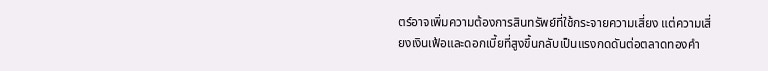ตร์อาจเพิ่มความต้องการสินทรัพย์ที่ใช้กระจายความเสี่ยง แต่ความเสี่ยงเงินเฟ้อและดอกเบี้ยที่สูงขึ้นกลับเป็นแรงกดดันต่อตลาดทองคำ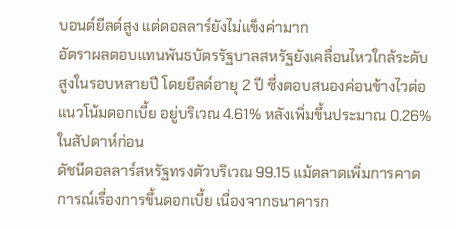บอนด์ยีลด์สูง แต่ดอลลาร์ยังไม่แข็งค่ามาก
อัตราผลตอบแทนพันธบัตรรัฐบาลสหรัฐยังเคลื่อนไหวใกล้ระดับสูงในรอบหลายปี โดยยีลด์อายุ 2 ปี ซึ่งตอบสนองค่อนข้างไวต่อแนวโน้มดอกเบี้ย อยู่บริเวณ 4.61% หลังเพิ่มขึ้นประมาณ 0.26% ในสัปดาห์ก่อน
ดัชนีดอลลาร์สหรัฐทรงตัวบริเวณ 99.15 แม้ตลาดเพิ่มการคาดการณ์เรื่องการขึ้นดอกเบี้ย เนื่องจากธนาคารก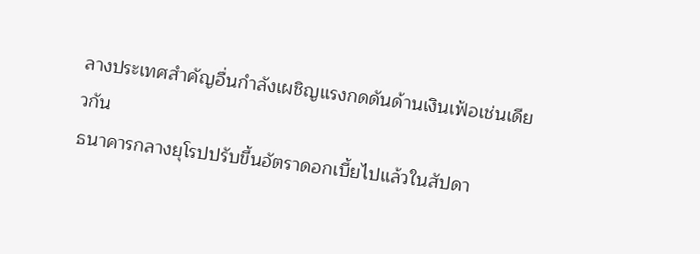ลางประเทศสำคัญอื่นกำลังเผชิญแรงกดดันด้านเงินเฟ้อเช่นเดียวกัน
ธนาคารกลางยุโรปปรับขึ้นอัตราดอกเบี้ยไปแล้วในสัปดา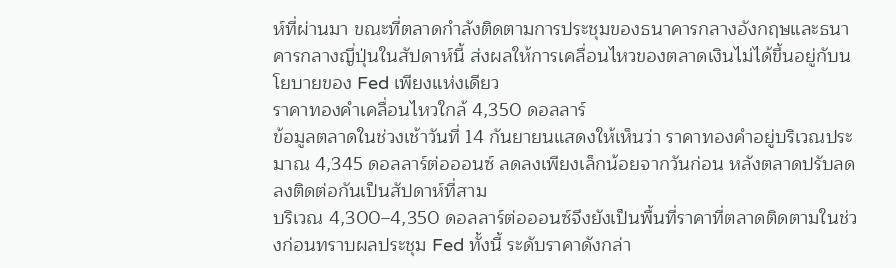ห์ที่ผ่านมา ขณะที่ตลาดกำลังติดตามการประชุมของธนาคารกลางอังกฤษและธนาคารกลางญี่ปุ่นในสัปดาห์นี้ ส่งผลให้การเคลื่อนไหวของตลาดเงินไม่ได้ขึ้นอยู่กับนโยบายของ Fed เพียงแห่งเดียว
ราคาทองคำเคลื่อนไหวใกล้ 4,350 ดอลลาร์
ข้อมูลตลาดในช่วงเช้าวันที่ 14 กันยายนแสดงให้เห็นว่า ราคาทองคำอยู่บริเวณประมาณ 4,345 ดอลลาร์ต่อออนซ์ ลดลงเพียงเล็กน้อยจากวันก่อน หลังตลาดปรับลดลงติดต่อกันเป็นสัปดาห์ที่สาม
บริเวณ 4,300–4,350 ดอลลาร์ต่อออนซ์จึงยังเป็นพื้นที่ราคาที่ตลาดติดตามในช่วงก่อนทราบผลประชุม Fed ทั้งนี้ ระดับราคาดังกล่า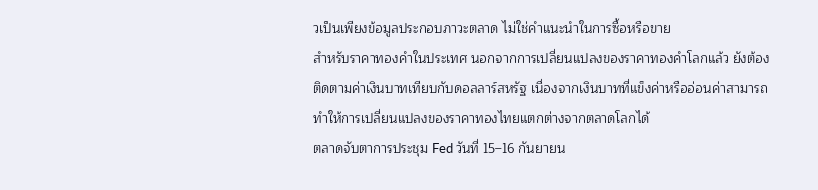วเป็นเพียงข้อมูลประกอบภาวะตลาด ไม่ใช่คำแนะนำในการซื้อหรือขาย
สำหรับราคาทองคำในประเทศ นอกจากการเปลี่ยนแปลงของราคาทองคำโลกแล้ว ยังต้องติดตามค่าเงินบาทเทียบกับดอลลาร์สหรัฐ เนื่องจากเงินบาทที่แข็งค่าหรืออ่อนค่าสามารถทำให้การเปลี่ยนแปลงของราคาทองไทยแตกต่างจากตลาดโลกได้
ตลาดจับตาการประชุม Fed วันที่ 15–16 กันยายน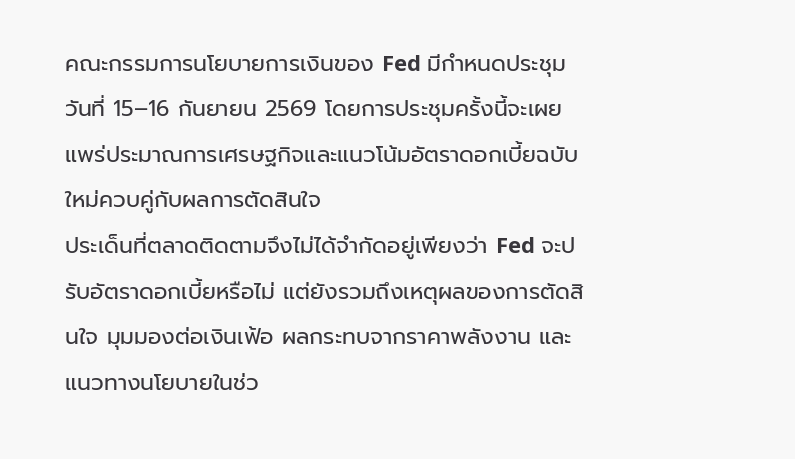คณะกรรมการนโยบายการเงินของ Fed มีกำหนดประชุมวันที่ 15–16 กันยายน 2569 โดยการประชุมครั้งนี้จะเผยแพร่ประมาณการเศรษฐกิจและแนวโน้มอัตราดอกเบี้ยฉบับใหม่ควบคู่กับผลการตัดสินใจ
ประเด็นที่ตลาดติดตามจึงไม่ได้จำกัดอยู่เพียงว่า Fed จะปรับอัตราดอกเบี้ยหรือไม่ แต่ยังรวมถึงเหตุผลของการตัดสินใจ มุมมองต่อเงินเฟ้อ ผลกระทบจากราคาพลังงาน และแนวทางนโยบายในช่ว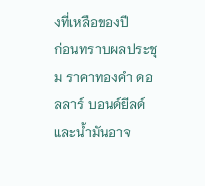งที่เหลือของปี
ก่อนทราบผลประชุม ราคาทองคำ ดอลลาร์ บอนด์ยีลด์ และน้ำมันอาจ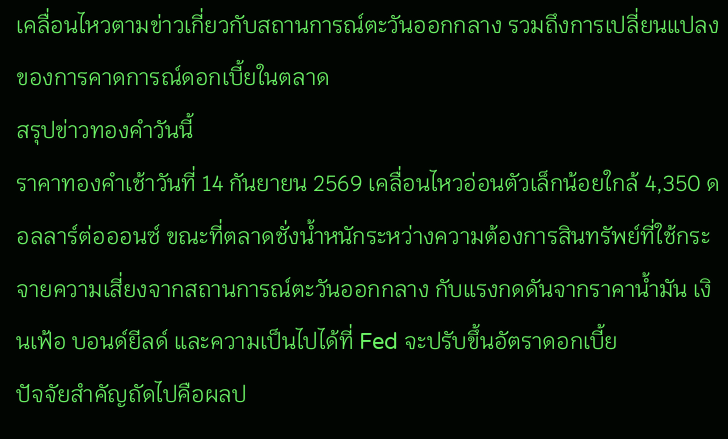เคลื่อนไหวตามข่าวเกี่ยวกับสถานการณ์ตะวันออกกลาง รวมถึงการเปลี่ยนแปลงของการคาดการณ์ดอกเบี้ยในตลาด
สรุปข่าวทองคำวันนี้
ราคาทองคำเช้าวันที่ 14 กันยายน 2569 เคลื่อนไหวอ่อนตัวเล็กน้อยใกล้ 4,350 ดอลลาร์ต่อออนซ์ ขณะที่ตลาดชั่งน้ำหนักระหว่างความต้องการสินทรัพย์ที่ใช้กระจายความเสี่ยงจากสถานการณ์ตะวันออกกลาง กับแรงกดดันจากราคาน้ำมัน เงินเฟ้อ บอนด์ยีลด์ และความเป็นไปได้ที่ Fed จะปรับขึ้นอัตราดอกเบี้ย
ปัจจัยสำคัญถัดไปคือผลป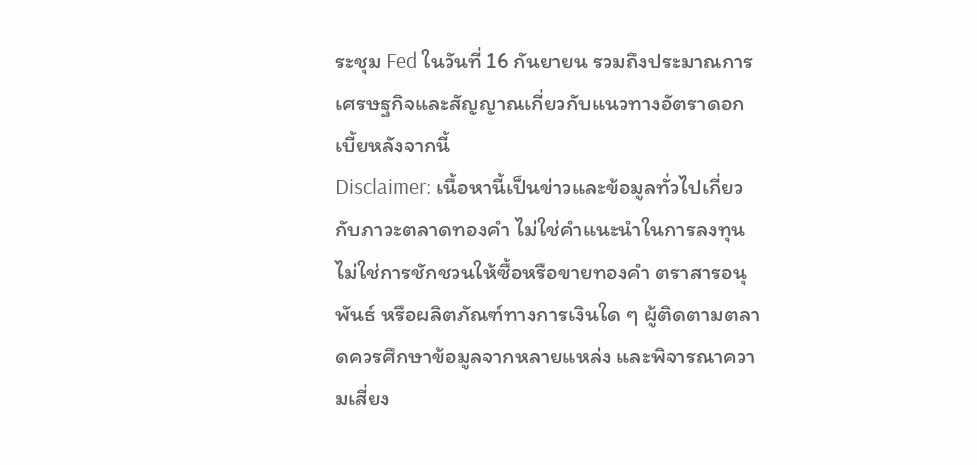ระชุม Fed ในวันที่ 16 กันยายน รวมถึงประมาณการเศรษฐกิจและสัญญาณเกี่ยวกับแนวทางอัตราดอกเบี้ยหลังจากนี้
Disclaimer: เนื้อหานี้เป็นข่าวและข้อมูลทั่วไปเกี่ยวกับภาวะตลาดทองคำ ไม่ใช่คำแนะนำในการลงทุน ไม่ใช่การชักชวนให้ซื้อหรือขายทองคำ ตราสารอนุพันธ์ หรือผลิตภัณฑ์ทางการเงินใด ๆ ผู้ติดตามตลาดควรศึกษาข้อมูลจากหลายแหล่ง และพิจารณาความเสี่ยง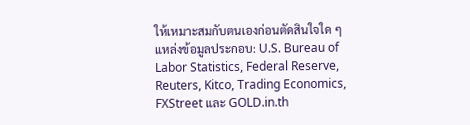ให้เหมาะสมกับตนเองก่อนตัดสินใจใด ๆ
แหล่งข้อมูลประกอบ: U.S. Bureau of Labor Statistics, Federal Reserve, Reuters, Kitco, Trading Economics, FXStreet และ GOLD.in.th